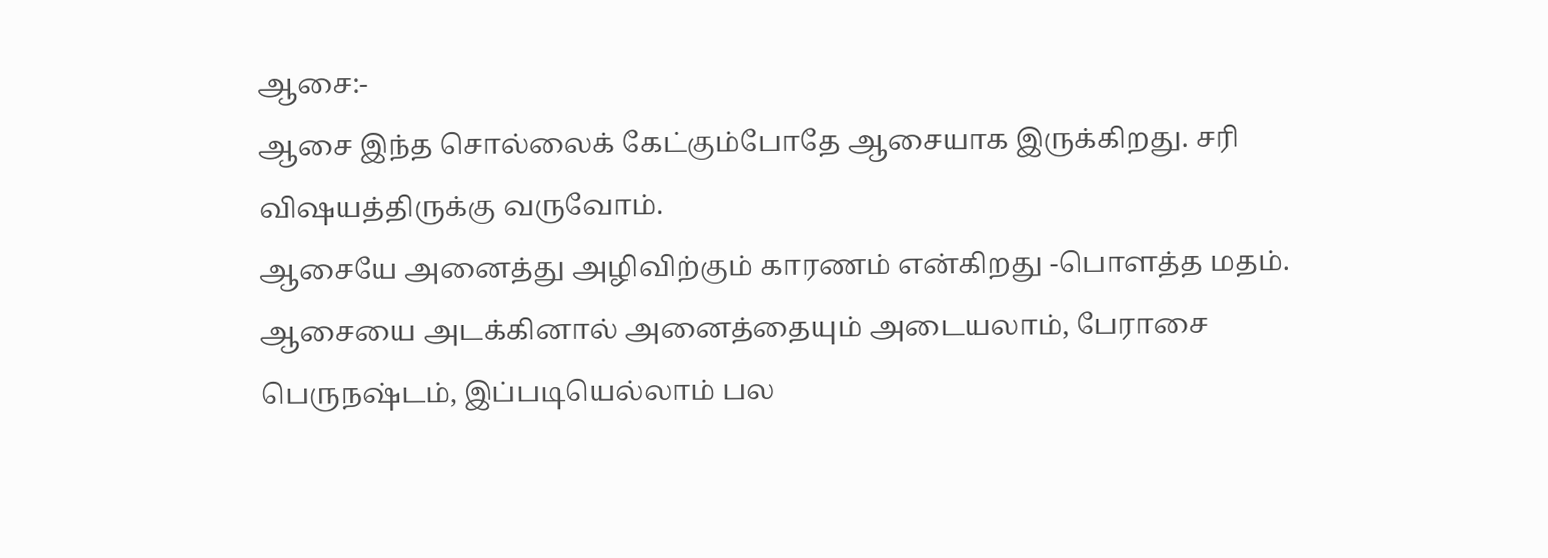ஆசை:-
ஆசை இந்த சொல்லைக் கேட்கும்போதே ஆசையாக இருக்கிறது. சரி விஷயத்திருக்கு வருவோம்.
ஆசையே அனைத்து அழிவிற்கும் காரணம் என்கிறது -பொளத்த மதம். ஆசையை அடக்கினால் அனைத்தையும் அடையலாம், பேராசை பெருநஷ்டம், இப்படியெல்லாம் பல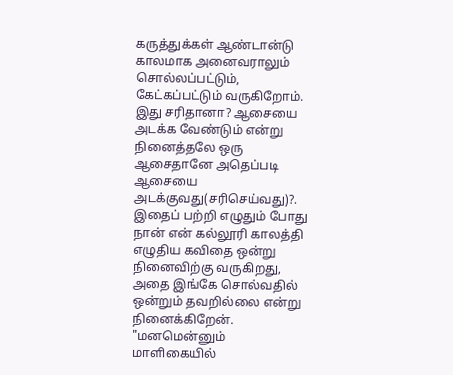கருத்துக்கள் ஆண்டான்டு காலமாக அனைவராலும் சொல்லப்பட்டும், கேட்கப்பட்டும் வருகிறோம்.
இது சரிதானா? ஆசையை அடக்க வேண்டும் என்று நினைத்தலே ஒரு ஆசைதானே அதெப்படி ஆசையை அடக்குவது(சரிசெய்வது)?.
இதைப் பற்றி எழுதும் போது நான் என் கல்லூரி காலத்தி எழுதிய கவிதை ஒன்று நினைவிற்கு வருகிறது, அதை இங்கே சொல்வதில் ஒன்றும் தவறில்லை என்று நினைக்கிறேன்.
"மனமென்னும் மாளிகையில்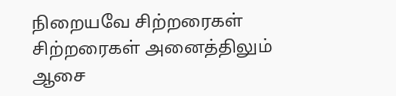நிறையவே சிற்றரைகள்
சிற்றரைகள் அனைத்திலும்
ஆசை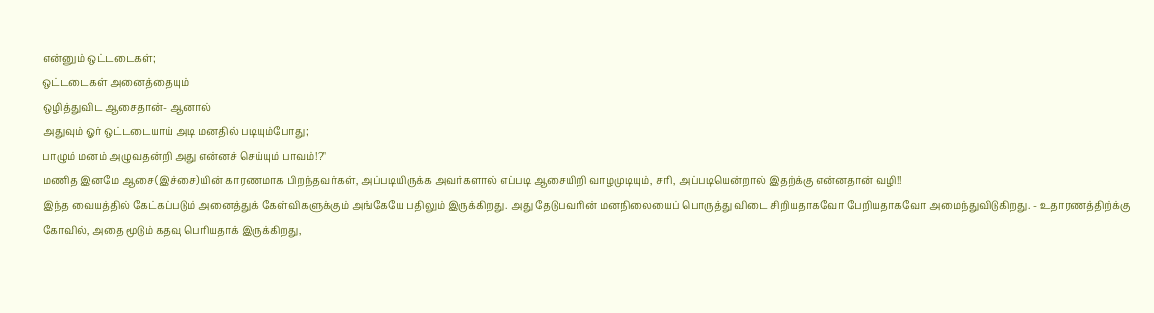என்னும் ஒட்டடைகள்;
ஒட்டடைகள் அனைத்தையும்
ஒழித்துவிட ஆசைதான்- ஆனால்
அதுவும் ஓர் ஒட்டடையாய் அடி மனதில் படியும்போது;
பாழும் மனம் அழுவதன்றி அது என்னச் செய்யும் பாவம்!?"
மணித இனமே ஆசை(இச்சை)யின் காரணமாக பிறந்தவர்கள், அப்படியிருக்க அவர்களால் எப்படி ஆசையிறி வாழமுடியும், சரி, அப்படியென்றால் இதற்க்கு என்னதான் வழி!!
இந்த வையத்தில் கேட்கப்படும் அனைத்துக் கேள்விகளுக்கும் அங்கேயே பதிலும் இருக்கிறது. அது தேடுபவரின் மனநிலையைப் பொருத்து விடை சிறியதாகவோ பேறியதாகவோ அமைந்துவிடுகிறது. - உதாரணத்திற்க்கு
கோவில், அதை மூடும் கதவு பெரியதாக் இருக்கிறது,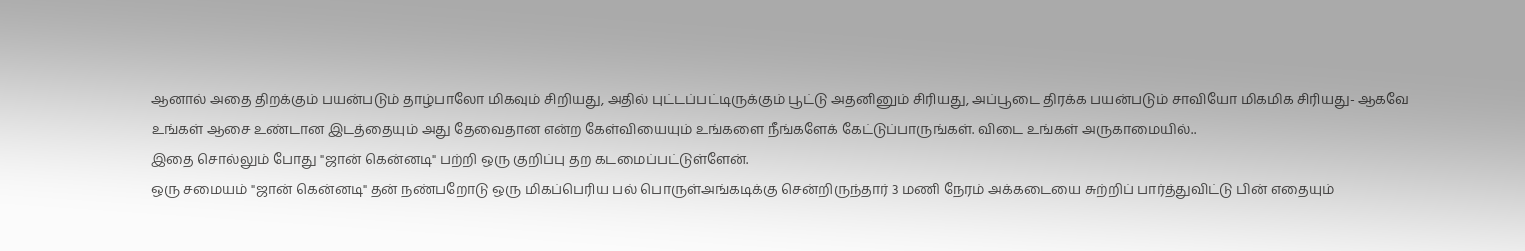ஆனால் அதை திறக்கும் பயன்படும் தாழ்பாலோ மிகவும் சிறியது, அதில் புட்டப்பட்டிருக்கும் பூட்டு அதனினும் சிரியது, அப்பூடை திரக்க பயன்படும் சாவியோ மிகமிக சிரியது- ஆகவே
உங்கள் ஆசை உண்டான இடத்தையும் அது தேவைதான என்ற கேள்வியையும் உங்களை நீங்களேக் கேட்டுப்பாருங்கள். விடை உங்கள் அருகாமையில்..
இதை சொல்லும் போது "ஜான் கென்னடி" பற்றி ஒரு குறிப்பு தற கடமைப்பட்டுள்ளேன்.
ஒரு சமையம் "ஜான் கென்னடி" தன் நண்பறோடு ஒரு மிகப்பெரிய பல் பொருள்அங்கடிக்கு சென்றிருந்தார் 3 மணி நேரம் அக்கடையை சுற்றிப் பார்த்துவிட்டு பின் எதையும்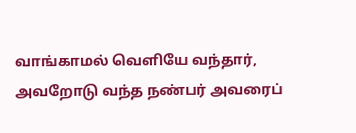வாங்காமல் வெளியே வந்தார், அவறோடு வந்த நண்பர் அவரைப்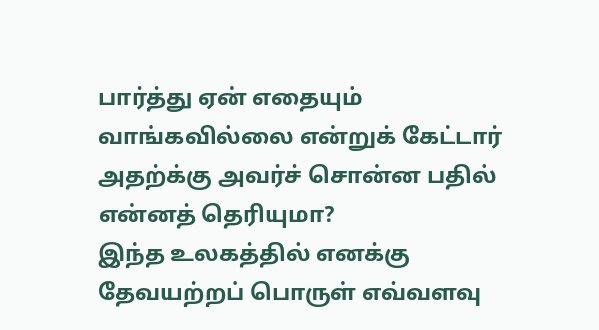பார்த்து ஏன் எதையும் வாங்கவில்லை என்றுக் கேட்டார் அதற்க்கு அவர்ச் சொன்ன பதில் என்னத் தெரியுமா?
இந்த உலகத்தில் எனக்கு தேவயற்றப் பொருள் எவ்வளவு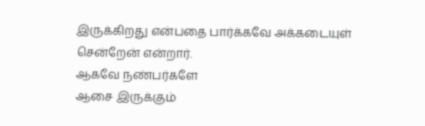இருக்கிறது என்பதை பார்க்கவே அக்கடையுள் சென்றேன் என்றார்.
ஆகவே நண்பர்களே
ஆசை இருக்கும்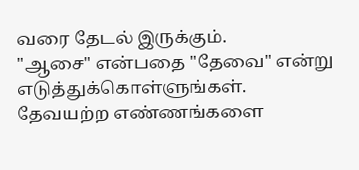வரை தேடல் இருக்கும்.
"ஆசை" என்பதை "தேவை" என்று எடுத்துக்கொள்ளுங்கள். தேவயற்ற எண்ணங்களை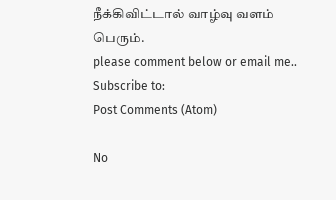நீக்கிவிட்டால் வாழ்வு வளம் பெரும்.
please comment below or email me..
Subscribe to:
Post Comments (Atom)

No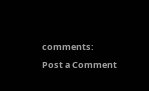comments:
Post a Comment